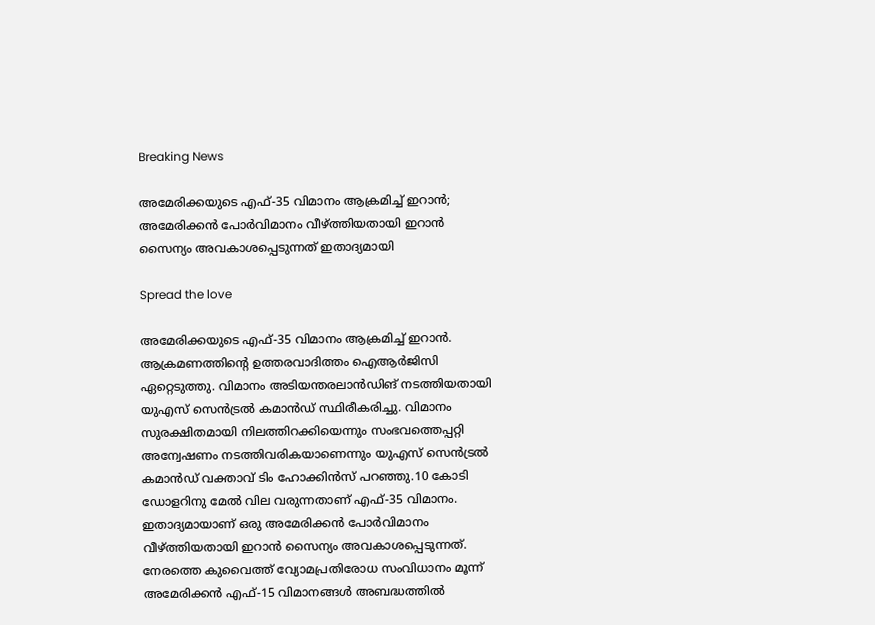Breaking News

അമേരിക്കയുടെ എഫ്-35 വിമാനം ആക്രമിച്ച് ഇറാന്‍; അമേരിക്കന്‍ പോര്‍വിമാനം വീഴ്ത്തിയതായി ഇറാന്‍ സൈന്യം അവകാശപ്പെടുന്നത് ഇതാദ്യമായി

Spread the love

അമേരിക്കയുടെ എഫ്-35 വിമാനം ആക്രമിച്ച് ഇറാന്‍. ആക്രമണത്തിന്റെ ഉത്തരവാദിത്തം ഐആര്‍ജിസി ഏറ്റെടുത്തു. വിമാനം അടിയന്തരലാന്‍ഡിങ് നടത്തിയതായി യുഎസ് സെന്‍ട്രല്‍ കമാന്‍ഡ് സ്ഥിരീകരിച്ചു. വിമാനം സുരക്ഷിതമായി നിലത്തിറക്കിയെന്നും സംഭവത്തെപ്പറ്റി അന്വേഷണം നടത്തിവരികയാണെന്നും യുഎസ് സെന്‍ട്രല്‍ കമാന്‍ഡ് വക്താവ് ടിം ഹോക്കിന്‍സ് പറഞ്ഞു.10 കോടി ഡോളറിനു മേല്‍ വില വരുന്നതാണ് എഫ്-35 വിമാനം. ഇതാദ്യമായാണ് ഒരു അമേരിക്കന്‍ പോര്‍വിമാനം വീഴ്ത്തിയതായി ഇറാന്‍ സൈന്യം അവകാശപ്പെടുന്നത്. നേരത്തെ കുവൈത്ത് വ്യോമപ്രതിരോധ സംവിധാനം മൂന്ന് അമേരിക്കന്‍ എഫ്-15 വിമാനങ്ങള്‍ അബദ്ധത്തില്‍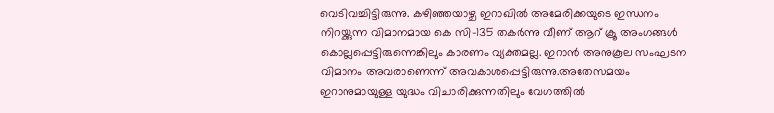വെടിവച്ചിട്ടിരുന്നു. കഴിഞ്ഞയാഴ്ച ഇറാഖില്‍ അമേരിക്കയുടെ ഇന്ധനം നിറയ്ക്കുന്ന വിമാനമായ കെ സി-135 തകര്‍ന്നു വീണ് ആറ് ക്രൂ അംഗങ്ങള്‍ കൊല്ലപ്പെട്ടിരുന്നെങ്കിലും കാരണം വ്യക്തമല്ല. ഇറാന്‍ അനുകൂല സംഘടന വിമാനം അവരാണെന്ന് അവകാശപ്പെട്ടിരുന്നു.അതേസമയം ഇറാനുമായുള്ള യുദ്ധം വിചാരിക്കുന്നതിലും വേഗത്തില്‍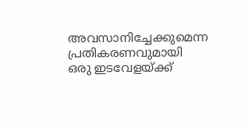അവസാനിച്ചേക്കുമെന്ന പ്രതികരണവുമായി ഒരു ഇടവേളയ്ക്ക്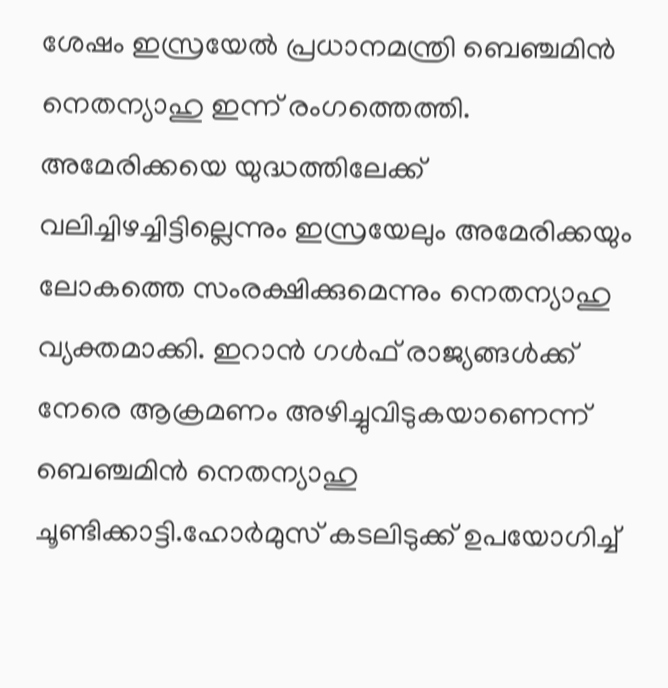ശേഷം ഇസ്രയേല്‍ പ്രധാനമന്ത്രി ബെഞ്ചമിന്‍ നെതന്യാഹു ഇന്ന് രംഗത്തെത്തി. അമേരിക്കയെ യുദ്ധത്തിലേക്ക് വലിച്ചിഴച്ചിട്ടില്ലെന്നും ഇസ്രയേലും അമേരിക്കയും ലോകത്തെ സംരക്ഷിക്കുമെന്നും നെതന്യാഹു വ്യക്തമാക്കി. ഇറാന്‍ ഗള്‍ഫ് രാജ്യങ്ങള്‍ക്ക് നേരെ ആക്രമണം അഴിച്ചുവിടുകയാണെന്ന് ബെഞ്ചമിന്‍ നെതന്യാഹു ചൂണ്ടിക്കാട്ടി.ഹോര്‍മുസ് കടലിടുക്ക് ഉപയോഗിച്ച്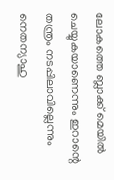ലോകത്തെ ബ്ലാക്ക് മെയില്‍ ചെയ്യുകയാണെന്നും ഇറാന്റെ തന്ത്രം നടപ്പിലാവില്ലെന്നും നെതന്യാഹു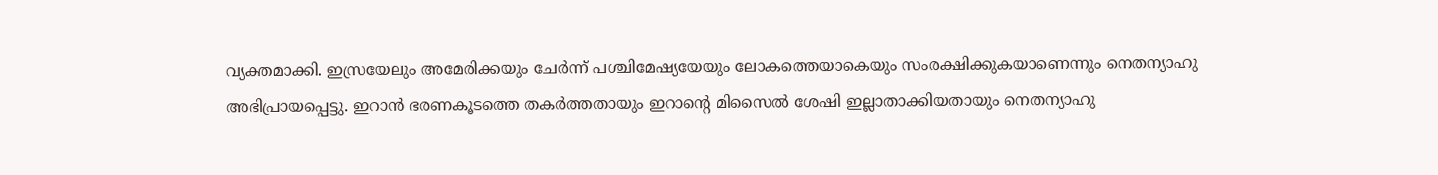വ്യക്തമാക്കി. ഇസ്രയേലും അമേരിക്കയും ചേര്‍ന്ന് പശ്ചിമേഷ്യയേയും ലോകത്തെയാകെയും സംരക്ഷിക്കുകയാണെന്നും നെതന്യാഹു അഭിപ്രായപ്പെട്ടു. ഇറാന്‍ ഭരണകൂടത്തെ തകര്‍ത്തതായും ഇറാന്റെ മിസൈല്‍ ശേഷി ഇല്ലാതാക്കിയതായും നെതന്യാഹു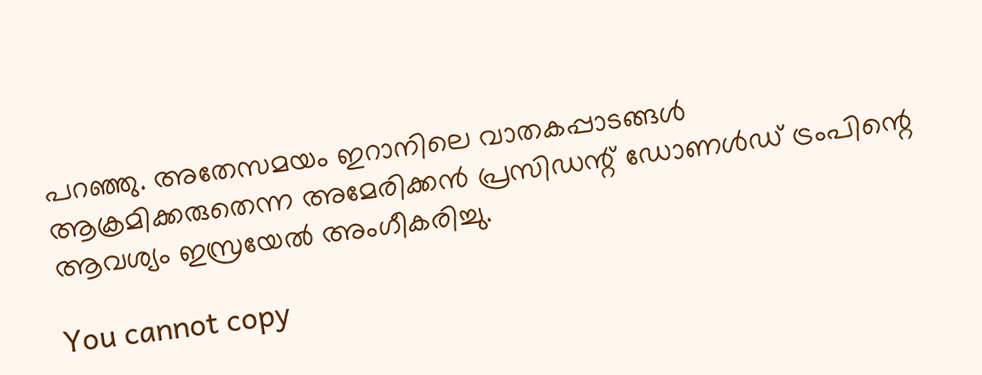പറഞ്ഞു. അതേസമയം ഇറാനിലെ വാതകപ്പാടങ്ങള്‍ ആക്രമിക്കരുതെന്ന അമേരിക്കന്‍ പ്രസിഡന്റ് ഡോണള്‍ഡ് ട്രംപിന്റെ ആവശ്യം ഇസ്രയേല്‍ അംഗീകരിച്ചു.

You cannot copy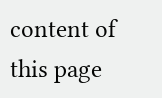content of this page